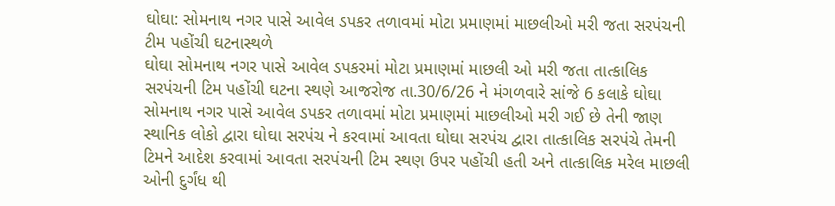ઘોઘા: સોમનાથ નગર પાસે આવેલ ડપકર તળાવમાં મોટા પ્રમાણમાં માછલીઓ મરી જતા સરપંચની ટીમ પહોંચી ઘટનાસ્થળે
ઘોઘા સોમનાથ નગર પાસે આવેલ ડપકરમાં મોટા પ્રમાણમાં માછલી ઓ મરી જતા તાત્કાલિક સરપંચની ટિમ પહોંચી ઘટના સ્થણે આજરોજ તા.30/6/26 ને મંગળવારે સાંજે 6 કલાકે ઘોઘા સોમનાથ નગર પાસે આવેલ ડપકર તળાવમાં મોટા પ્રમાણમાં માછલીઓ મરી ગઈ છે તેની જાણ સ્થાનિક લોકો દ્વારા ઘોઘા સરપંચ ને કરવામાં આવતા ઘોઘા સરપંચ દ્વારા તાત્કાલિક સરપંચે તેમની ટિમને આદેશ કરવામાં આવતા સરપંચની ટિમ સ્થણ ઉપર પહોંચી હતી અને તાત્કાલિક મરેલ માછલી ઓની દુર્ગંધ થી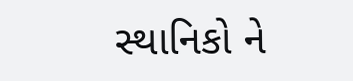સ્થાનિકો ને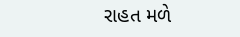રાહત મળે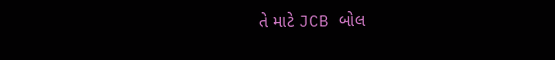તે માટે JCB બોલ